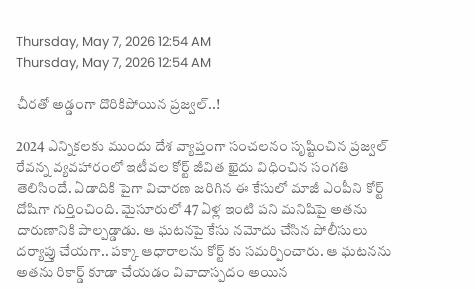Thursday, May 7, 2026 12:54 AM
Thursday, May 7, 2026 12:54 AM

చీరతో అడ్డంగా దొరికిపోయిన ప్రజ్వల్..!

2024 ఎన్నికలకు ముందు దేశ వ్యాప్తంగా సంచలనం సృష్టించిన ప్రజ్వల్ రేవన్న వ్యవహారంలో ఇటీవల కోర్ట్ జీవిత ఖైదు విధించిన సంగతి తెలిసిందే. ఏడాదికి పైగా విచారణ జరిగిన ఈ కేసులో మాజీ ఎంపీని కోర్ట్ దోషిగా గుర్తించింది. మైసూరులో 47 ఏళ్ల ఇంటి పని మనిషిపై అతను దారుణానికి పాల్పడ్డాడు. ఆ ఘటనపై కేసు నమోదు చేసిన పోలీసులు దర్యాప్తు చేయగా.. పక్కా ఆధారాలను కోర్ట్ కు సమర్పించారు. ఆ ఘటనను అతను రికార్డ్ కూడా చేయడం వివాదాస్పదం అయిన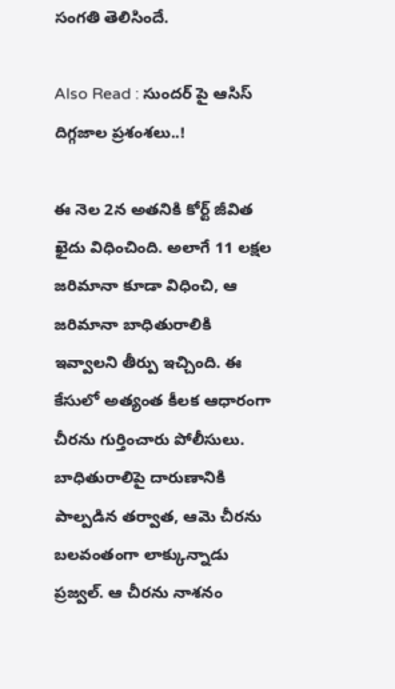సంగతి తెలిసిందే.

Also Read : సుందర్ పై ఆసిస్ దిగ్గజాల ప్రశంశలు..!

ఈ నెల 2న అతనికి కోర్ట్ జీవిత ఖైదు విధించింది. అలాగే 11 లక్షల జరిమానా కూడా విధించి, ఆ జరిమానా బాధితురాలికి ఇవ్వాలని తీర్పు ఇచ్చింది. ఈ కేసులో అత్యంత కీలక ఆధారంగా చీరను గుర్తించారు పోలీసులు. బాధితురాలిపై దారుణానికి పాల్పడిన తర్వాత, ఆమె చీరను బలవంతంగా లాక్కున్నాడు ప్రజ్వల్. ఆ చీరను నాశనం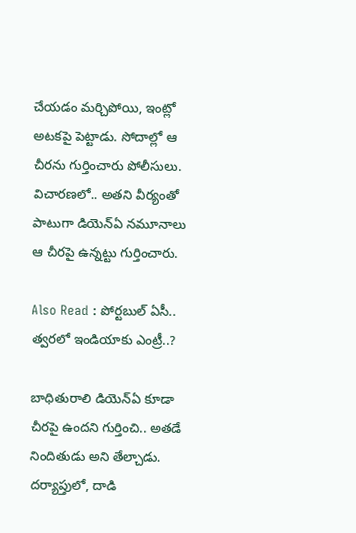చేయడం మర్చిపోయి, ఇంట్లో అటకపై పెట్టాడు. సోదాల్లో ఆ చీరను గుర్తించారు పోలీసులు. విచారణలో.. అతని వీర్యంతో పాటుగా డియెన్ఏ నమూనాలు ఆ చీరపై ఉన్నట్టు గుర్తించారు.

Also Read : పోర్టబుల్ ఏసీ.. త్వరలో ఇండియాకు ఎంట్రీ..?

బాధితురాలి డియెన్ఏ కూడా చీరపై ఉందని గుర్తించి.. అతడే నిందితుడు అని తేల్చాడు. దర్యాప్తులో, దాడి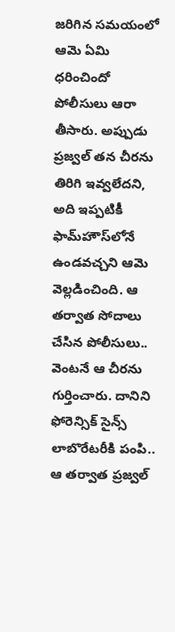జరిగిన సమయంలో ఆమె ఏమి ధరించిందో పోలీసులు ఆరా తీసారు. అప్పుడు ప్రజ్వల్ తన చీరను తిరిగి ఇవ్వలేదని, అది ఇప్పటికీ ఫామ్‌హౌస్‌లోనే ఉండవచ్చని ఆమె వెల్లడించింది. ఆ తర్వాత సోదాలు చేసిన పోలీసులు.. వెంటనే ఆ చీరను గుర్తించారు. దానిని ఫోరెన్సిక్ సైన్స్ లాబొరేటరీకి పంపి.. ఆ తర్వాత ప్రజ్వల్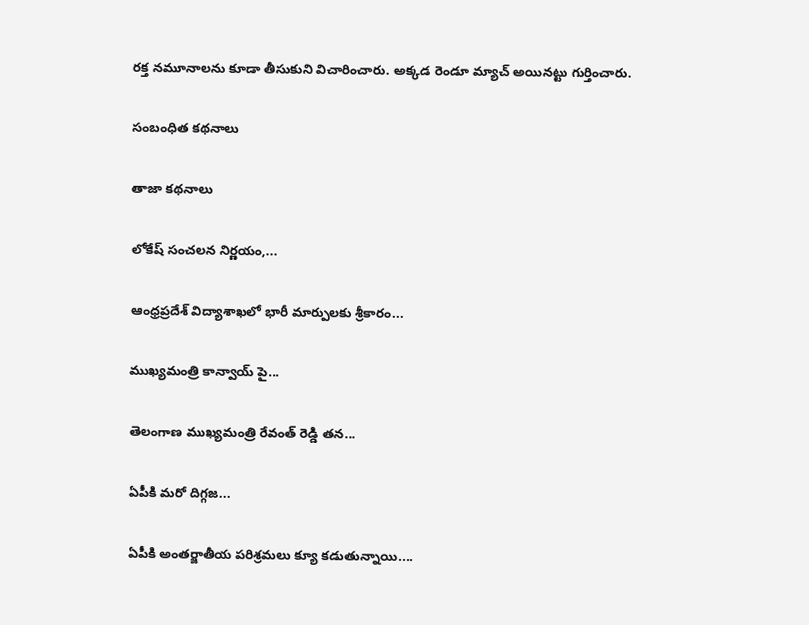రక్త నమూనాలను కూడా తీసుకుని విచారించారు. అక్కడ రెండూ మ్యాచ్ అయినట్టు గుర్తించారు.

సంబంధిత కథనాలు

తాజా కథనాలు

లోకేష్ సంచలన నిర్ణయం,...

ఆంధ్రప్రదేశ్ విద్యాశాఖలో భారీ మార్పులకు శ్రీకారం...

ముఖ్యమంత్రి కాన్వాయ్‌ పై...

తెలంగాణ ముఖ్యమంత్రి రేవంత్ రెడ్డి తన...

ఏపీకి మరో దిగ్గజ...

ఏపీకి అంతర్జాతీయ పరిశ్రమలు క్యూ కడుతున్నాయి....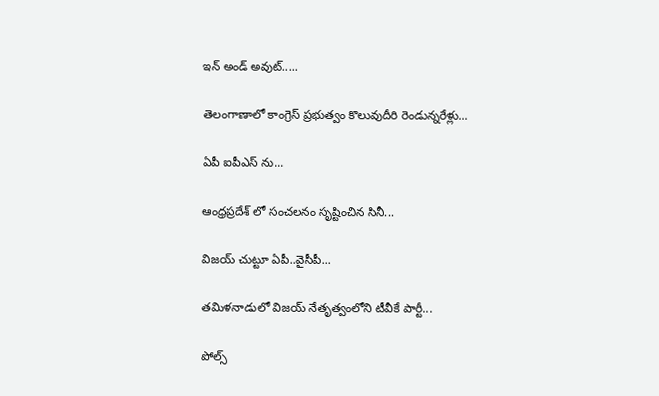ఇన్ అండ్ అవుట్.....

తెలంగాణాలో కాంగ్రెస్ ప్రభుత్వం కొలువుదీరి రెండున్నరేళ్లు...

ఏపీ ఐపీఎస్ ను...

ఆంధ్రప్రదేశ్‌ లో సంచలనం సృష్టించిన సినీ...

విజయ్ చుట్టూ ఏపీ..వైసీపీ...

తమిళనాడులో విజయ్ నేతృత్వంలోని టీవీకే పార్టీ...

పోల్స్